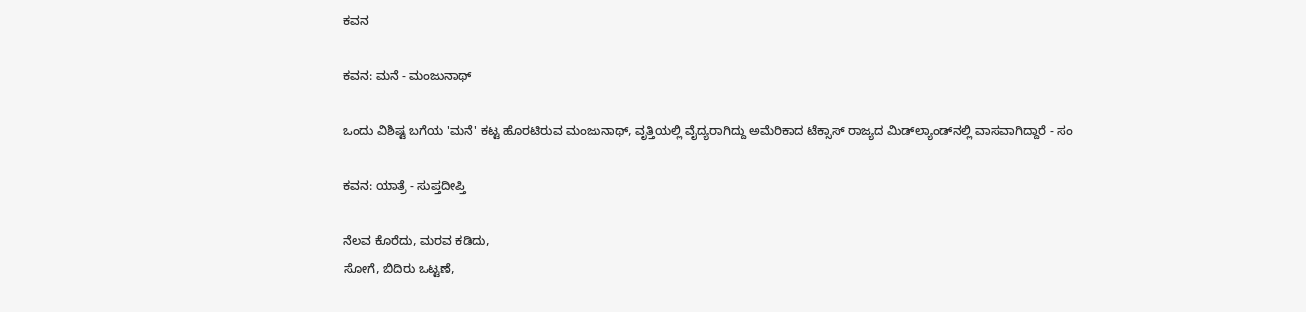ಕವನ

ಕವನ: ಮನೆ - ಮಂಜುನಾಥ್

ಒಂದು ವಿಶಿಷ್ಟ ಬಗೆಯ 'ಮನೆ' ಕಟ್ಟ ಹೊರಟಿರುವ ಮಂಜುನಾಥ್, ವೃತ್ತಿಯಲ್ಲಿ ವೈದ್ಯರಾಗಿದ್ದು ಅಮೆರಿಕಾದ ಟೆಕ್ಸಾಸ್ ರಾಜ್ಯದ ಮಿಡ್‍ಲ್ಯಾಂಡ್‍ನಲ್ಲಿ ವಾಸವಾಗಿದ್ದಾರೆ - ಸಂ

ಕವನ: ಯಾತ್ರೆ - ಸುಪ್ತದೀಪ್ತಿ

ನೆಲವ ಕೊರೆದು, ಮರವ ಕಡಿದು,
ಸೋಗೆ, ಬಿದಿರು ಒಟ್ಟಣೆ,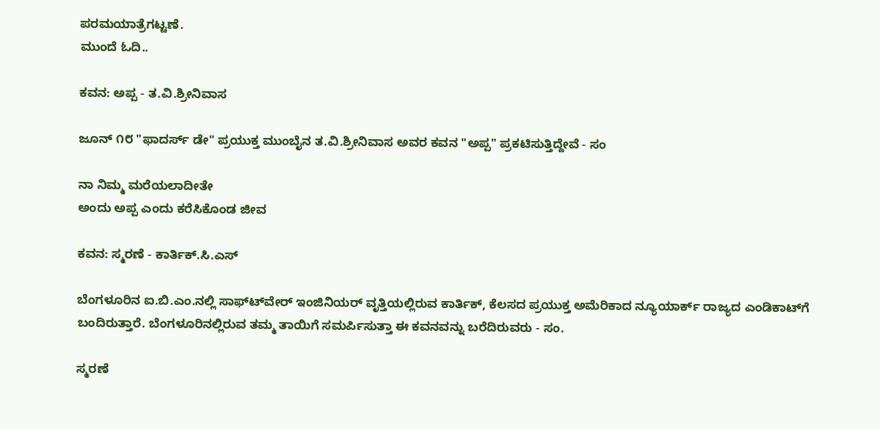ಪರಮಯಾತ್ರೆಗಟ್ಟಣೆ.
ಮುಂದೆ ಓದಿ..

ಕವನ: ಅಪ್ಪ - ತ.ವಿ.ಶ್ರೀನಿವಾಸ

ಜೂನ್ ೧೮ "ಫಾದರ್ಸ್ ಡೇ" ಪ್ರಯುಕ್ತ ಮುಂಬೈನ ತ.ವಿ.ಶ್ರೀನಿವಾಸ ಅವರ ಕವನ "ಅಪ್ಪ" ಪ್ರಕಟಿಸುತ್ತಿದ್ದೇವೆ - ಸಂ

ನಾ ನಿಮ್ಮ ಮರೆಯಲಾದೀತೇ
ಅಂದು ಅಪ್ಪ ಎಂದು ಕರೆಸಿಕೊಂಡ ಜೀವ

ಕವನ: ಸ್ಮರಣೆ - ಕಾರ್ತಿಕ್.ಸಿ.ಎಸ್

ಬೆಂಗಳೂರಿನ ಐ.ಬಿ.ಎಂ.ನಲ್ಲಿ ಸಾಫ್ಟ್‍ವೇರ್ ಇಂಜಿನಿಯರ್ ವೃತ್ತಿಯಲ್ಲಿರುವ ಕಾರ್ತಿಕ್, ಕೆಲಸದ ಪ್ರಯುಕ್ತ ಅಮೆರಿಕಾದ ನ್ಯೂಯಾರ್ಕ್ ರಾಜ್ಯದ ಎಂಡಿಕಾಟ್‍ಗೆ ಬಂದಿರುತ್ತಾರೆ. ಬೆಂಗಳೂರಿನಲ್ಲಿರುವ ತಮ್ಮ ತಾಯಿಗೆ ಸಮರ್ಪಿಸುತ್ತಾ ಈ ಕವನವನ್ನು ಬರೆದಿರುವರು - ಸಂ.

ಸ್ಮರಣೆ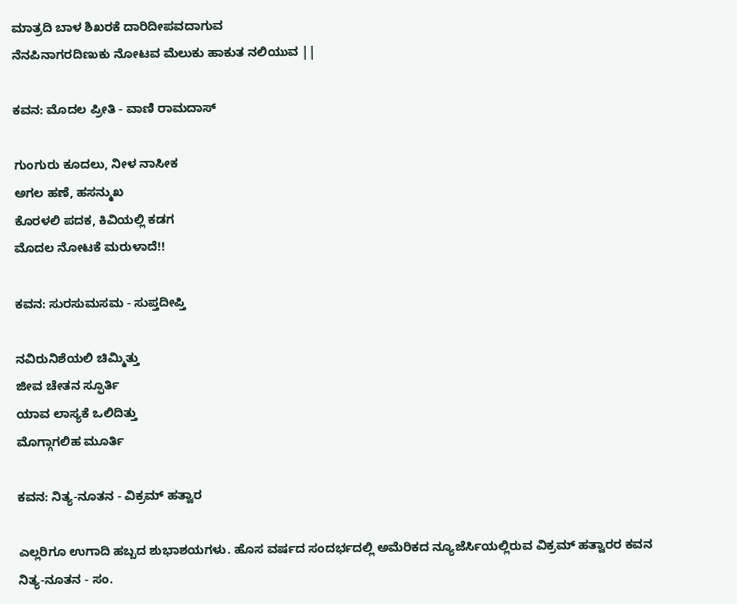ಮಾತ್ರದಿ ಬಾಳ ಶಿಖರಕೆ ದಾರಿದೀಪವದಾಗುವ
ನೆನಪಿನಾಗರದಿಣುಕು ನೋಟವ ಮೆಲುಕು ಹಾಕುತ ನಲಿಯುವ ||

ಕವನ: ಮೊದಲ ಪ್ರೀತಿ - ವಾಣಿ ರಾಮದಾಸ್

ಗುಂಗುರು ಕೂದಲು, ನೀಳ ನಾಸೀಕ
ಅಗಲ ಹಣೆ, ಹಸನ್ಮುಖ
ಕೊರಳಲಿ ಪದಕ, ಕಿವಿಯಲ್ಲಿ ಕಡಗ
ಮೊದಲ ನೋಟಕೆ ಮರುಳಾದೆ!!

ಕವನ: ಸುರಸುಮಸಮ - ಸುಪ್ತದೀಪ್ತಿ

ನವಿರುನಿಶೆಯಲಿ ಚಿಮ್ಮಿತ್ತು
ಜೀವ ಚೇತನ ಸ್ಫೂರ್ತಿ
ಯಾವ ಲಾಸ್ಯಕೆ ಒಲಿದಿತ್ತು
ಮೊಗ್ಗಾಗಲಿಹ ಮೂರ್ತಿ

ಕವನ: ನಿತ್ಯ-ನೂತನ - ವಿಕ್ರಮ್ ಹತ್ವಾರ

ಎಲ್ಲರಿಗೂ ಉಗಾದಿ ಹಬ್ಬದ ಶುಭಾಶಯಗಳು. ಹೊಸ ವರ್ಷದ ಸಂದರ್ಭದಲ್ಲಿ ಅಮೆರಿಕದ ನ್ಯೂಜೆರ್ಸಿಯಲ್ಲಿರುವ ವಿಕ್ರಮ್ ಹತ್ವಾರರ ಕವನ ನಿತ್ಯ-ನೂತನ - ಸಂ.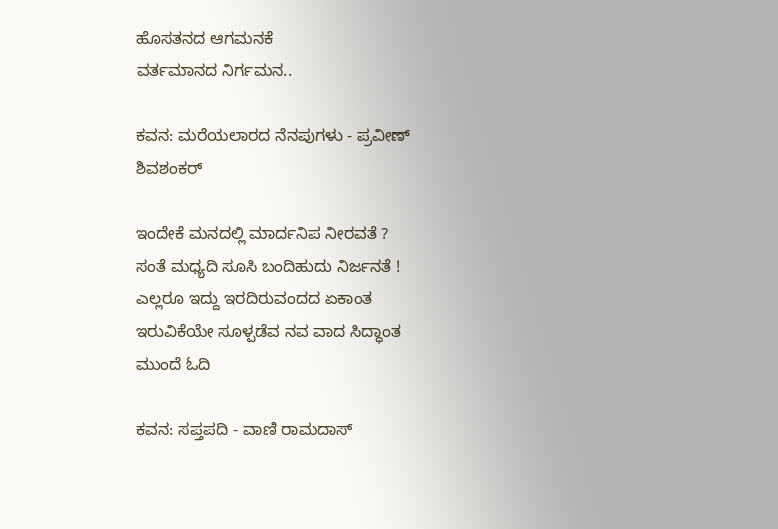ಹೊಸತನದ ಆಗಮನಕೆ
ವರ್ತಮಾನದ ನಿರ್ಗಮನ..

ಕವನ: ಮರೆಯಲಾರದ ನೆನಪುಗಳು - ಪ್ರವೀಣ್ ಶಿವಶಂಕರ್

ಇಂದೇಕೆ ಮನದಲ್ಲಿ ಮಾರ್ದನಿಪ ನೀರವತೆ ?
ಸಂತೆ ಮಧ್ಯದಿ ಸೂಸಿ ಬಂದಿಹುದು ನಿರ್ಜನತೆ !
ಎಲ್ಲರೂ ಇದ್ದು ಇರದಿರುವಂದದ ಏಕಾಂತ
ಇರುವಿಕೆಯೇ ಸೂಳ್ಪಡೆವ ನವ ವಾದ ಸಿದ್ಧಾಂತ
ಮುಂದೆ ಓದಿ

ಕವನ: ಸಪ್ತಪದಿ - ವಾಣಿ ರಾಮದಾಸ್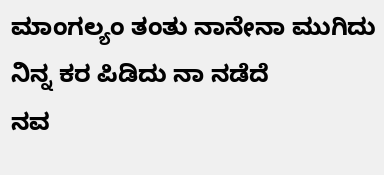ಮಾಂಗಲ್ಯಂ ತಂತು ನಾನೇನಾ ಮುಗಿದು
ನಿನ್ನ ಕರ ಪಿಡಿದು ನಾ ನಡೆದೆ
ನವ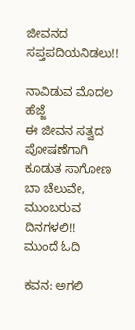ಜೀವನದ ಸಪ್ತಪದಿಯನಿಡಲು!!

ನಾವಿಡುವ ಮೊದಲ ಹೆಜ್ಜೆ
ಈ ಜೀವನ ಸತ್ವದ ಪೋಷಣೆಗಾಗಿ
ಕೂಡುತ ಸಾಗೋಣ ಬಾ ಚೆಲುವೇ, ಮುಂಬರುವ ದಿನಗಳಲಿ!!
ಮುಂದೆ ಓದಿ

ಕವನ: ಅಗಲಿ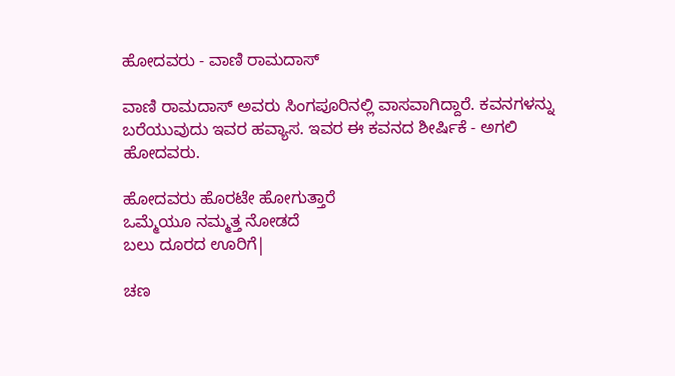ಹೋದವರು - ವಾಣಿ ರಾಮದಾಸ್

ವಾಣಿ ರಾಮದಾಸ್ ಅವರು ಸಿಂಗಪೂರಿನಲ್ಲಿ ವಾಸವಾಗಿದ್ದಾರೆ. ಕವನಗಳನ್ನು ಬರೆಯುವುದು ಇವರ ಹವ್ಯಾಸ. ಇವರ ಈ ಕವನದ ಶೀರ್ಷಿಕೆ - ಅಗಲಿ ಹೋದವರು.

ಹೋದವರು ಹೊರಟೇ ಹೋಗುತ್ತಾರೆ
ಒಮ್ಮೆಯೂ ನಮ್ಮತ್ತ ನೋಡದೆ
ಬಲು ದೂರದ ಊರಿಗೆ|

ಚಣ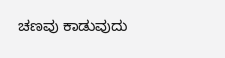ಚಣವು ಕಾಡುವುದು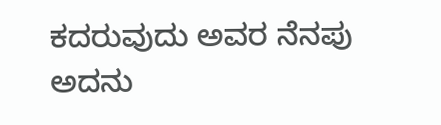ಕದರುವುದು ಅವರ ನೆನಪು
ಅದನು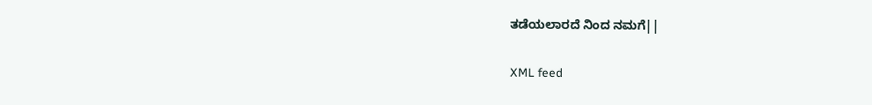ತಡೆಯಲಾರದೆ ನಿಂದ ನಮಗೆ||

XML feed